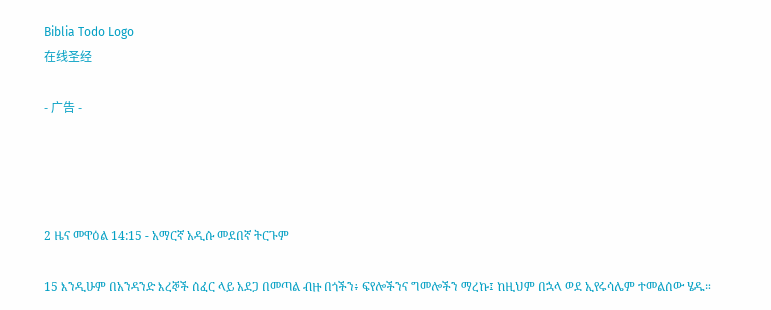Biblia Todo Logo
在线圣经

- 广告 -




2 ዜና መዋዕል 14:15 - አማርኛ አዲሱ መደበኛ ትርጉም

15 እንዲሁም በአንዳንድ እረኞች ሰፈር ላይ አደጋ በመጣል ብዙ በጎችን፥ ፍየሎችንና ግመሎችን ማረኩ፤ ከዚህም በኋላ ወደ ኢየሩሳሌም ተመልሰው ሄዱ።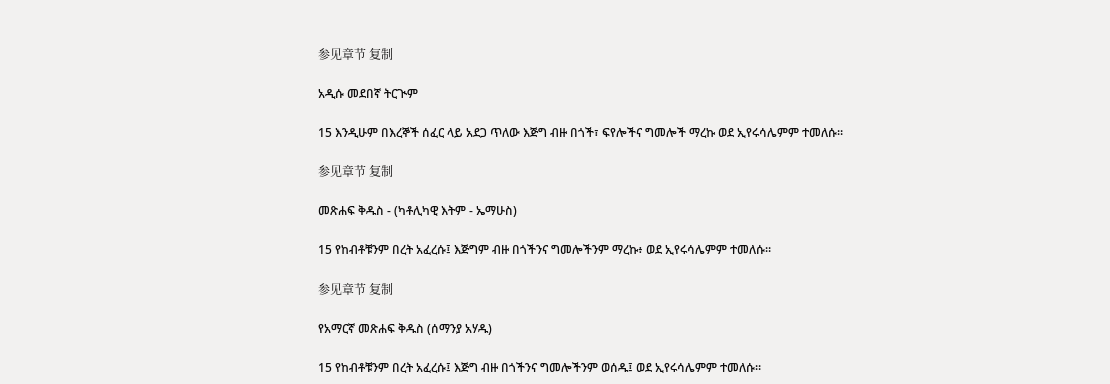参见章节 复制

አዲሱ መደበኛ ትርጒም

15 እንዲሁም በእረኞች ሰፈር ላይ አደጋ ጥለው እጅግ ብዙ በጎች፣ ፍየሎችና ግመሎች ማረኩ ወደ ኢየሩሳሌምም ተመለሱ።

参见章节 复制

መጽሐፍ ቅዱስ - (ካቶሊካዊ እትም - ኤማሁስ)

15 የከብቶቹንም በረት አፈረሱ፤ እጅግም ብዙ በጎችንና ግመሎችንም ማረኩ፥ ወደ ኢየሩሳሌምም ተመለሱ።

参见章节 复制

የአማርኛ መጽሐፍ ቅዱስ (ሰማንያ አሃዱ)

15 የከብቶቹንም በረት አፈረሱ፤ እጅግ ብዙ በጎችንና ግመሎችንም ወሰዱ፤ ወደ ኢየሩሳሌምም ተመለሱ።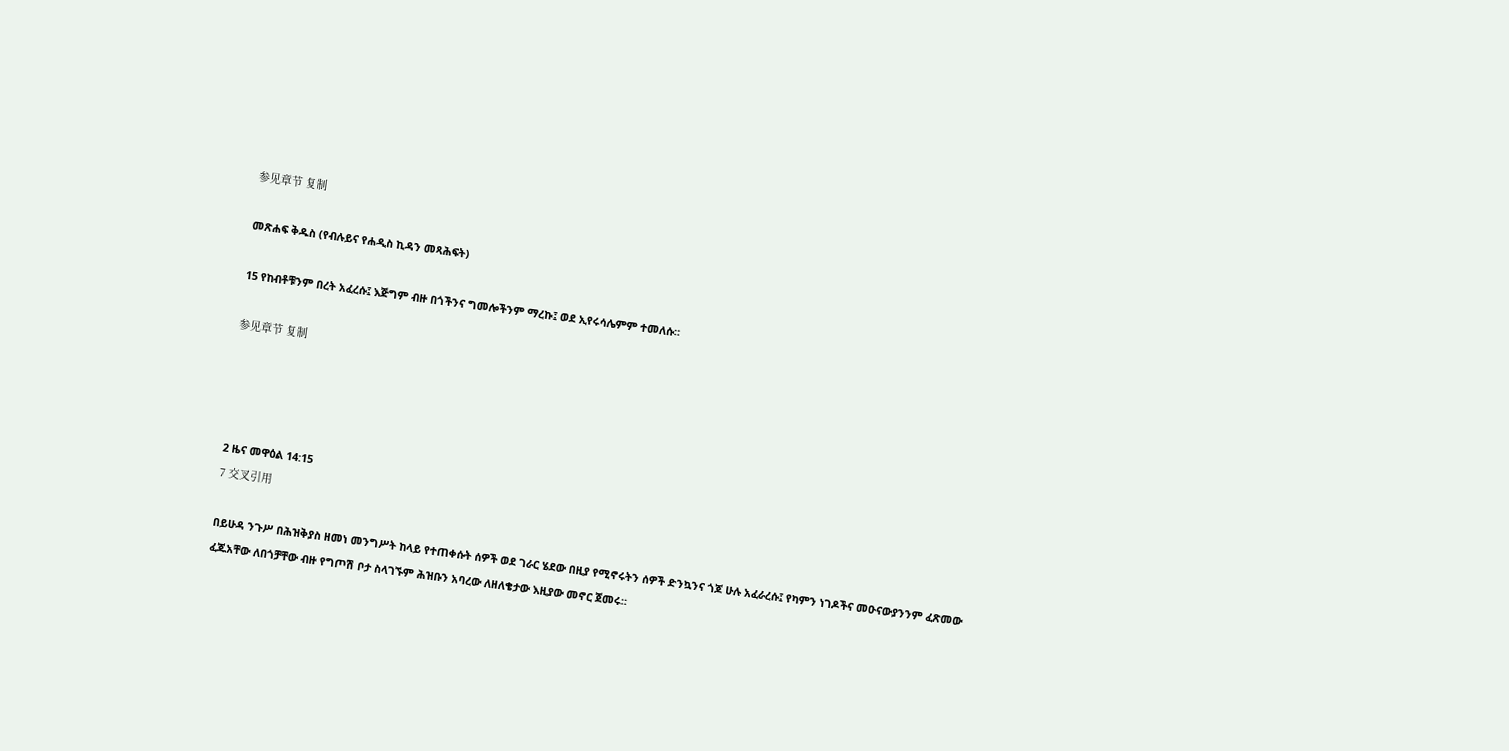参见章节 复制

መጽሐፍ ቅዱስ (የብሉይና የሐዲስ ኪዳን መጻሕፍት)

15 የከብቶቹንም በረት አፈረሱ፤ እጅግም ብዙ በጎችንና ግመሎችንም ማረኩ፤ ወደ ኢየሩሳሌምም ተመለሱ።

参见章节 复制




2 ዜና መዋዕል 14:15
7 交叉引用

በይሁዳ ንጉሥ በሕዝቅያስ ዘመነ መንግሥት ከላይ የተጠቀሱት ሰዎች ወደ ገራር ሄደው በዚያ የሚኖሩትን ሰዎች ድንኳንና ጎጆ ሁሉ አፈራረሱ፤ የካምን ነገዶችና መዑናውያንንም ፈጽመው ፈጁአቸው ለበጎቻቸው ብዙ የግጦሽ ቦታ ስላገኙም ሕዝቡን አባረው ለዘለቄታው እዚያው መኖር ጀመሩ።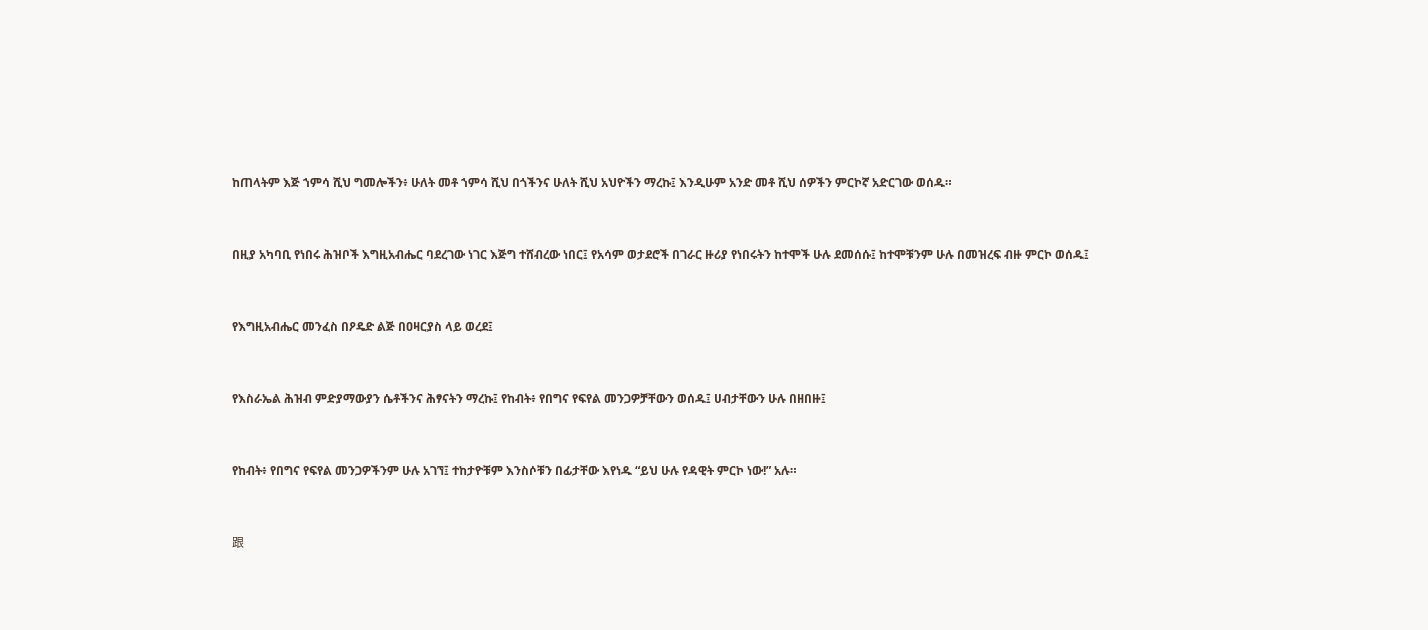ከጠላትም እጅ ኀምሳ ሺህ ግመሎችን፥ ሁለት መቶ ኀምሳ ሺህ በጎችንና ሁለት ሺህ አህዮችን ማረኩ፤ እንዲሁም አንድ መቶ ሺህ ሰዎችን ምርኮኛ አድርገው ወሰዱ።


በዚያ አካባቢ የነበሩ ሕዝቦች እግዚአብሔር ባደረገው ነገር እጅግ ተሸብረው ነበር፤ የአሳም ወታደሮች በገራር ዙሪያ የነበሩትን ከተሞች ሁሉ ደመሰሱ፤ ከተሞቹንም ሁሉ በመዝረፍ ብዙ ምርኮ ወሰዱ፤


የእግዚአብሔር መንፈስ በዖዴድ ልጅ በዐዛርያስ ላይ ወረደ፤


የእስራኤል ሕዝብ ምድያማውያን ሴቶችንና ሕፃናትን ማረኩ፤ የከብት፥ የበግና የፍየል መንጋዎቻቸውን ወሰዱ፤ ሀብታቸውን ሁሉ በዘበዙ፤


የከብት፥ የበግና የፍየል መንጋዎችንም ሁሉ አገኘ፤ ተከታዮቹም እንስሶቹን በፊታቸው እየነዱ “ይህ ሁሉ የዳዊት ምርኮ ነው!” አሉ።


跟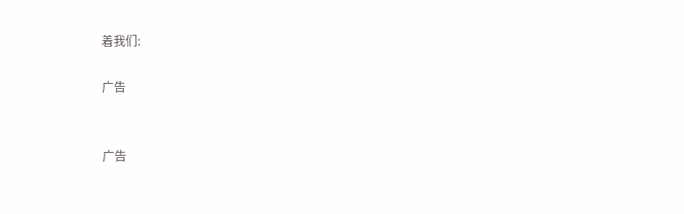着我们:

广告


广告